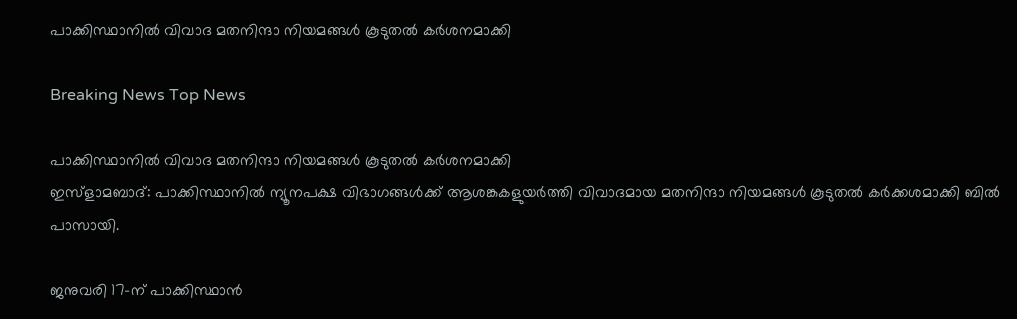പാക്കിസ്ഥാനില്‍ വിവാദ മതനിന്ദാ നിയമങ്ങള്‍ കൂടുതല്‍ കര്‍ശനമാക്കി

Breaking News Top News

പാക്കിസ്ഥാനില്‍ വിവാദ മതനിന്ദാ നിയമങ്ങള്‍ കൂടുതല്‍ കര്‍ശനമാക്കി
ഇസ്ളാമബാദ്: പാക്കിസ്ഥാനില്‍ ന്യൂനപക്ഷ വിഭാഗങ്ങള്‍ക്ക് ആശങ്കകളുയര്‍ത്തി വിവാദമായ മതനിന്ദാ നിയമങ്ങള്‍ കൂടുതല്‍ കര്‍ക്കശമാക്കി ബില്‍ പാസായി.

ജനുവരി 17-ന് പാക്കിസ്ഥാന്‍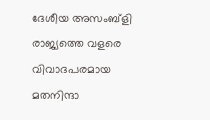ദേശീയ അസംബ്ളി രാജ്യത്തെ വളരെ വിവാദപരമായ മതനിന്ദാ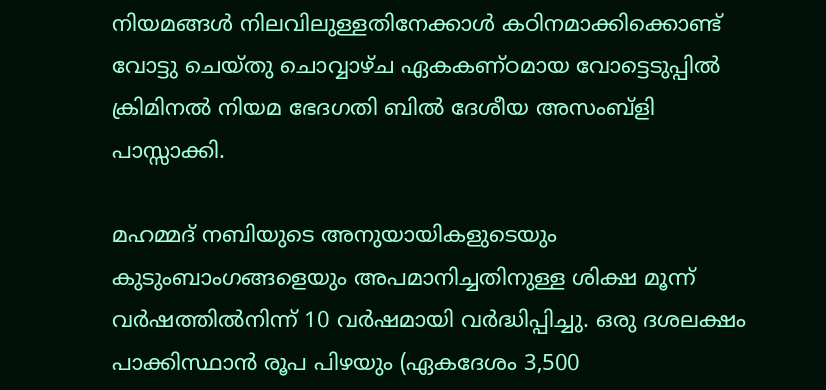നിയമങ്ങള്‍ നിലവിലുള്ളതിനേക്കാള്‍ കഠിനമാക്കിക്കൊണ്ട് വോട്ടു ചെയ്തു ചൊവ്വാഴ്ച ഏകകണ്ഠമായ വോട്ടെടുപ്പില്‍ ക്രിമിനല്‍ നിയമ ഭേദഗതി ബില്‍ ദേശീയ അസംബ്ളി പാസ്സാക്കി.

മഹമ്മദ് നബിയുടെ അനുയായികളുടെയും കുടുംബാംഗങ്ങളെയും അപമാനിച്ചതിനുള്ള ശിക്ഷ മൂന്ന് വര്‍ഷത്തില്‍നിന്ന് 10 വര്‍ഷമായി വര്‍ദ്ധിപ്പിച്ചു. ഒരു ദശലക്ഷം പാക്കിസ്ഥാന്‍ രൂപ പിഴയും (ഏകദേശം 3,500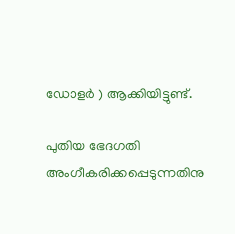ഡോളര്‍ ‍) ആക്കിയിട്ടുണ്ട്.

പുതിയ ഭേദഗതി അംഗീകരിക്കപ്പെടുന്നതിനു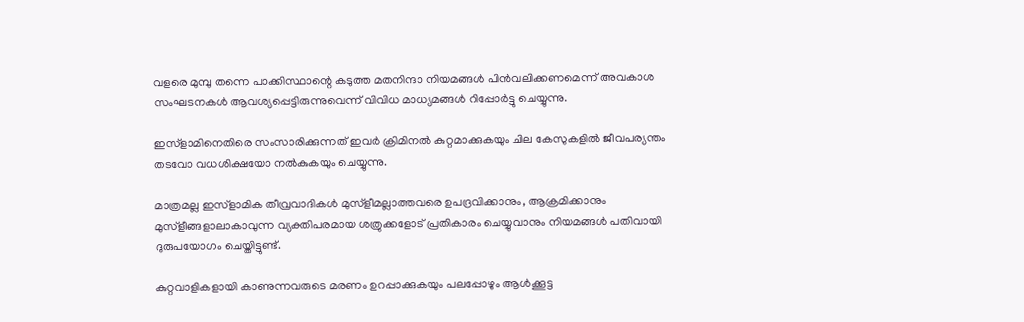വളരെ മുമ്പു തന്നെ പാക്കിസ്ഥാന്റെ കടുത്ത മതനിന്ദാ നിയമങ്ങള്‍ പിന്‍വലിക്കണമെന്ന് അവകാശ സംഘടനകള്‍ ആവശ്യപ്പെട്ടിരുന്നുവെന്ന് വിവിധ മാധ്യമങ്ങള്‍ റിപ്പോര്‍ട്ടു ചെയ്യുന്നു.

ഇസ്ളാമിനെതിരെ സംസാരിക്കുന്നത് ഇവര്‍ ക്രിമിനല്‍ കുറ്റമാക്കുകയും ചില കേസുകളില്‍ ജീവപര്യന്തം തടവോ വധശിക്ഷയോ നല്‍കുകയും ചെയ്യുന്നു.

മാത്രമല്ല ഇസ്ളാമിക തീവ്രവാദികള്‍ മുസ്ളീമല്ലാത്തവരെ ഉപദ്രവിക്കാനും, ആക്രമിക്കാനും മുസ്ളീങ്ങളാലാകാവുന്ന വ്യക്തിപരമായ ശത്രുക്കളോട് പ്രതികാരം ചെയ്യുവാനും നിയമങ്ങള്‍ പതിവായി ദുരുപയോഗം ചെയ്തിട്ടുണ്ട്.

കുറ്റവാളികളായി കാണുന്നവരുടെ മരണം ഉറപ്പാക്കുകയും പലപ്പോഴും ആള്‍ക്കൂട്ട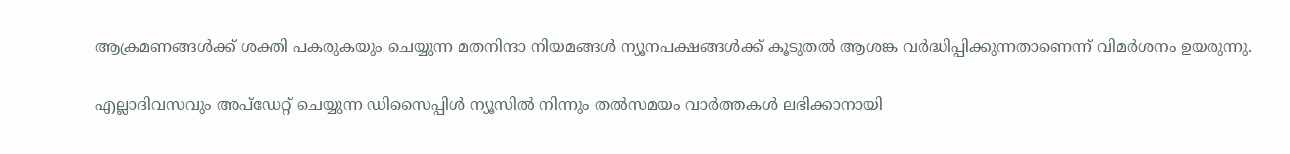ആക്രമണങ്ങള്‍ക്ക് ശക്തി പകരുകയും ചെയ്യുന്ന മതനിന്ദാ നിയമങ്ങള്‍ ന്യൂനപക്ഷങ്ങള്‍ക്ക് കൂടുതല്‍ ആശങ്ക വര്‍ദ്ധിപ്പിക്കുന്നതാണെന്ന് വിമര്‍ശനം ഉയരുന്നു.

എല്ലാദിവസവും അപ്ഡേറ്റ് ചെയ്യുന്ന ഡിസൈപ്പിൾ ന്യൂസിൽ നിന്നും തൽസമയം വാർത്തകൾ ലഭിക്കാനായി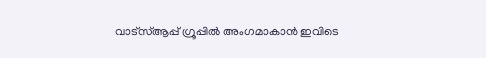വാട്സ്ആപ്പ് ഗ്രൂപ്പിൽ അംഗമാകാൻ ഇവിടെ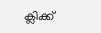ക്ലിക്ക്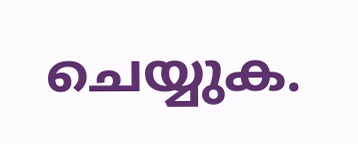ചെയ്യുക.